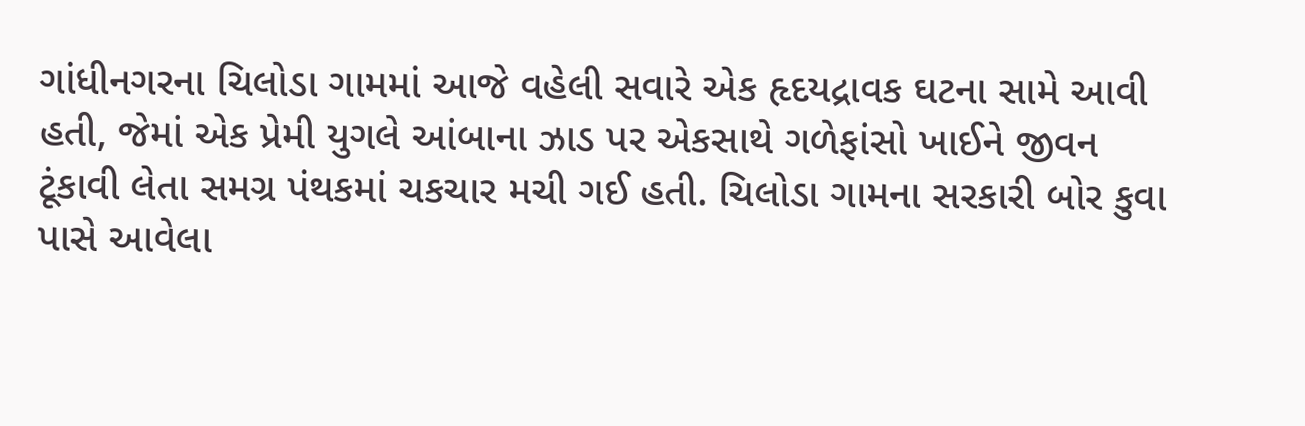ગાંધીનગરના ચિલોડા ગામમાં આજે વહેલી સવારે એક હૃદયદ્રાવક ઘટના સામે આવી હતી, જેમાં એક પ્રેમી યુગલે આંબાના ઝાડ પર એકસાથે ગળેફાંસો ખાઈને જીવન ટૂંકાવી લેતા સમગ્ર પંથકમાં ચકચાર મચી ગઈ હતી. ચિલોડા ગામના સરકારી બોર કુવા પાસે આવેલા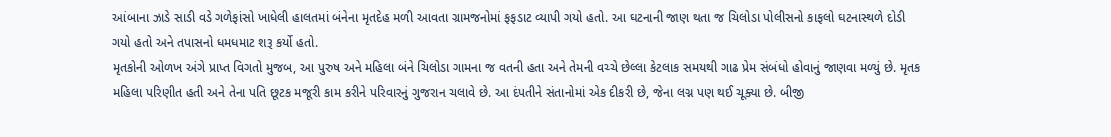આંબાના ઝાડે સાડી વડે ગળેફાંસો ખાધેલી હાલતમાં બંનેના મૃતદેહ મળી આવતા ગ્રામજનોમાં ફફડાટ વ્યાપી ગયો હતો. આ ઘટનાની જાણ થતા જ ચિલોડા પોલીસનો કાફલો ઘટનાસ્થળે દોડી ગયો હતો અને તપાસનો ધમધમાટ શરૂ કર્યો હતો.
મૃતકોની ઓળખ અંગે પ્રાપ્ત વિગતો મુજબ, આ પુરુષ અને મહિલા બંને ચિલોડા ગામના જ વતની હતા અને તેમની વચ્ચે છેલ્લા કેટલાક સમયથી ગાઢ પ્રેમ સંબંધો હોવાનું જાણવા મળ્યું છે. મૃતક મહિલા પરિણીત હતી અને તેના પતિ છૂટક મજૂરી કામ કરીને પરિવારનું ગુજરાન ચલાવે છે. આ દંપતીને સંતાનોમાં એક દીકરી છે, જેના લગ્ન પણ થઈ ચૂક્યા છે. બીજી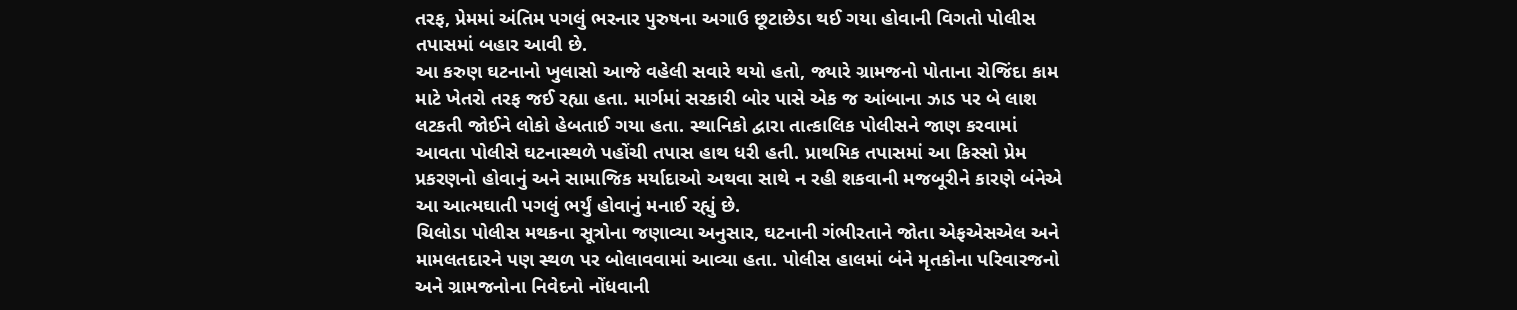તરફ, પ્રેમમાં અંતિમ પગલું ભરનાર પુરુષના અગાઉ છૂટાછેડા થઈ ગયા હોવાની વિગતો પોલીસ તપાસમાં બહાર આવી છે.
આ કરુણ ઘટનાનો ખુલાસો આજે વહેલી સવારે થયો હતો, જ્યારે ગ્રામજનો પોતાના રોજિંદા કામ માટે ખેતરો તરફ જઈ રહ્યા હતા. માર્ગમાં સરકારી બોર પાસે એક જ આંબાના ઝાડ પર બે લાશ લટકતી જોઈને લોકો હેબતાઈ ગયા હતા. સ્થાનિકો દ્વારા તાત્કાલિક પોલીસને જાણ કરવામાં આવતા પોલીસે ઘટનાસ્થળે પહોંચી તપાસ હાથ ધરી હતી. પ્રાથમિક તપાસમાં આ કિસ્સો પ્રેમ પ્રકરણનો હોવાનું અને સામાજિક મર્યાદાઓ અથવા સાથે ન રહી શકવાની મજબૂરીને કારણે બંનેએ આ આત્મઘાતી પગલું ભર્યું હોવાનું મનાઈ રહ્યું છે.
ચિલોડા પોલીસ મથકના સૂત્રોના જણાવ્યા અનુસાર, ઘટનાની ગંભીરતાને જોતા એફએસએલ અને મામલતદારને પણ સ્થળ પર બોલાવવામાં આવ્યા હતા. પોલીસ હાલમાં બંને મૃતકોના પરિવારજનો અને ગ્રામજનોના નિવેદનો નોંધવાની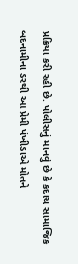પ્રક્રિયા કરી રહી છે. પોલીસનું માનવું છે કે કદાચ સામાજિક બદનામીના ડરથી આ પ્રેમી પંખીડાએ મોતને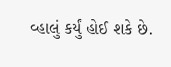વ્હાલું કર્યું હોઈ શકે છે.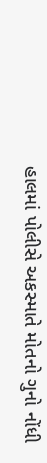હાલમાં પોલીસે અકસ્માતે મોતનો ગુનો નોંધી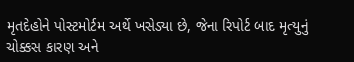મૃતદેહોને પોસ્ટમોર્ટમ અર્થે ખસેડ્યા છે, જેના રિપોર્ટ બાદ મૃત્યુનું ચોક્કસ કારણ અને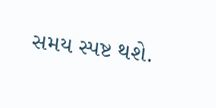સમય સ્પષ્ટ થશે.